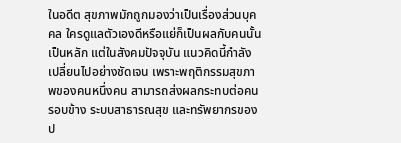ในอดีต สุขภาพมักถูกมองว่าเป็นเรื่องส่วนบุคคล ใครดูแลตัวเองดีหรือแย่ก็เป็นผลกับคนนั้นเป็นหลัก แต่ในสังคมปัจจุบัน แนวคิดนี้กำลังเปลี่ยนไปอย่างชัดเจน เพราะพฤติกรรมสุขภาพของคนหนึ่งคน สามารถส่งผลกระทบต่อคนรอบข้าง ระบบสาธารณสุข และทรัพยากรของป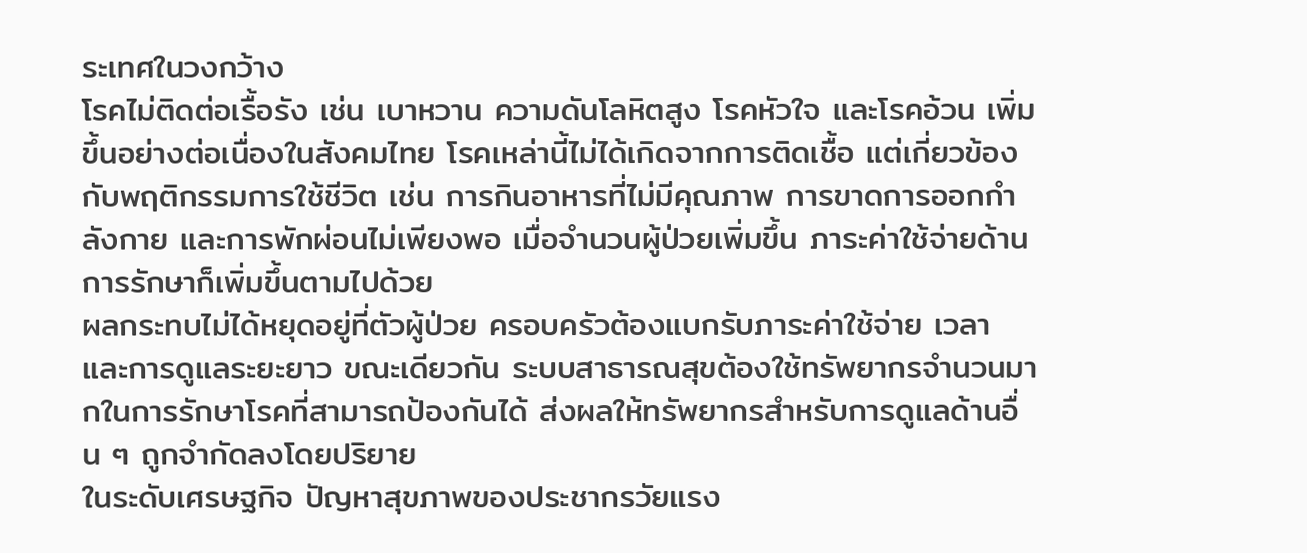ระเทศในวงกว้าง
โรคไม่ติดต่อเรื้อรัง เช่น เบาหวาน ความดันโลหิตสูง โรคหัวใจ และโรคอ้วน เพิ่มขึ้นอย่างต่อเนื่องในสังคมไทย โรคเหล่านี้ไม่ได้เกิดจากการติดเชื้อ แต่เกี่ยวข้องกับพฤติกรรมการใช้ชีวิต เช่น การกินอาหารที่ไม่มีคุณภาพ การขาดการออกกำลังกาย และการพักผ่อนไม่เพียงพอ เมื่อจำนวนผู้ป่วยเพิ่มขึ้น ภาระค่าใช้จ่ายด้านการรักษาก็เพิ่มขึ้นตามไปด้วย
ผลกระทบไม่ได้หยุดอยู่ที่ตัวผู้ป่วย ครอบครัวต้องแบกรับภาระค่าใช้จ่าย เวลา และการดูแลระยะยาว ขณะเดียวกัน ระบบสาธารณสุขต้องใช้ทรัพยากรจำนวนมากในการรักษาโรคที่สามารถป้องกันได้ ส่งผลให้ทรัพยากรสำหรับการดูแลด้านอื่น ๆ ถูกจำกัดลงโดยปริยาย
ในระดับเศรษฐกิจ ปัญหาสุขภาพของประชากรวัยแรง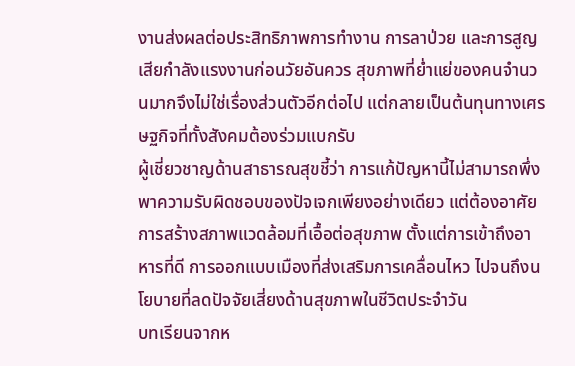งานส่งผลต่อประสิทธิภาพการทำงาน การลาป่วย และการสูญเสียกำลังแรงงานก่อนวัยอันควร สุขภาพที่ย่ำแย่ของคนจำนวนมากจึงไม่ใช่เรื่องส่วนตัวอีกต่อไป แต่กลายเป็นต้นทุนทางเศรษฐกิจที่ทั้งสังคมต้องร่วมแบกรับ
ผู้เชี่ยวชาญด้านสาธารณสุขชี้ว่า การแก้ปัญหานี้ไม่สามารถพึ่งพาความรับผิดชอบของปัจเจกเพียงอย่างเดียว แต่ต้องอาศัยการสร้างสภาพแวดล้อมที่เอื้อต่อสุขภาพ ตั้งแต่การเข้าถึงอาหารที่ดี การออกแบบเมืองที่ส่งเสริมการเคลื่อนไหว ไปจนถึงนโยบายที่ลดปัจจัยเสี่ยงด้านสุขภาพในชีวิตประจำวัน
บทเรียนจากห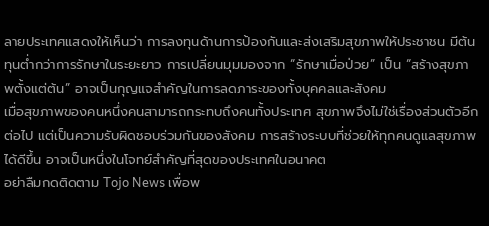ลายประเทศแสดงให้เห็นว่า การลงทุนด้านการป้องกันและส่งเสริมสุขภาพให้ประชาชน มีต้นทุนต่ำกว่าการรักษาในระยะยาว การเปลี่ยนมุมมองจาก “รักษาเมื่อป่วย” เป็น “สร้างสุขภาพตั้งแต่ต้น” อาจเป็นกุญแจสำคัญในการลดภาระของทั้งบุคคลและสังคม
เมื่อสุขภาพของคนหนึ่งคนสามารถกระทบถึงคนทั้งประเทศ สุขภาพจึงไม่ใช่เรื่องส่วนตัวอีกต่อไป แต่เป็นความรับผิดชอบร่วมกันของสังคม การสร้างระบบที่ช่วยให้ทุกคนดูแลสุขภาพได้ดีขึ้น อาจเป็นหนึ่งในโจทย์สำคัญที่สุดของประเทศในอนาคต
อย่าลืมกดติดตาม Tojo News เพื่อพ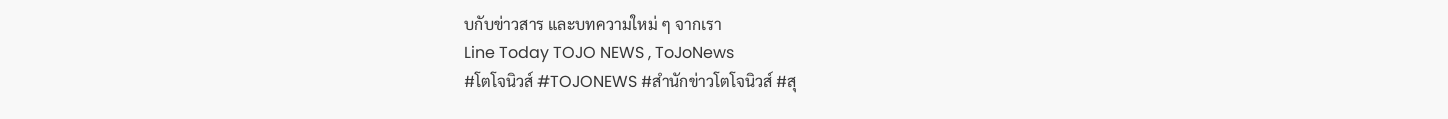บกับข่าวสาร และบทความใหม่ ๆ จากเรา
Line Today TOJO NEWS , ToJoNews
#โตโจนิวส์ #TOJONEWS #สำนักข่าวโตโจนิวส์ #สุ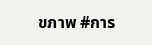ขภาพ #การ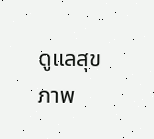ดูแลสุขภาพ